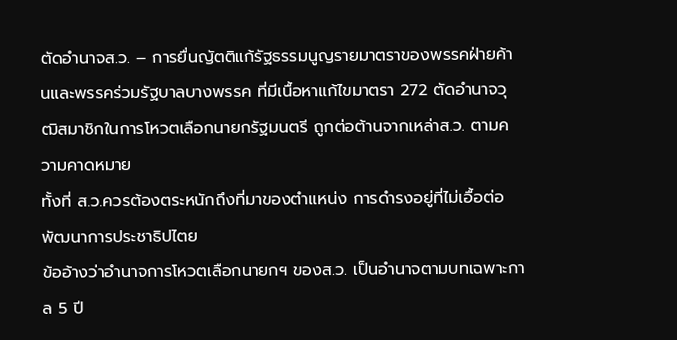ตัดอำนาจส.ว. – การยื่นญัตติแก้รัฐธรรมนูญรายมาตราของพรรคฝ่ายค้านและพรรคร่วมรัฐบาลบางพรรค ที่มีเนื้อหาแก้ไขมาตรา 272 ตัดอำนาจวุฒิสมาชิกในการโหวตเลือกนายกรัฐมนตรี ถูกต่อต้านจากเหล่าส.ว. ตามความคาดหมาย
ทั้งที่ ส.ว.ควรต้องตระหนักถึงที่มาของตำแหน่ง การดำรงอยู่ที่ไม่เอื้อต่อพัฒนาการประชาธิปไตย
ข้ออ้างว่าอำนาจการโหวตเลือกนายกฯ ของส.ว. เป็นอำนาจตามบทเฉพาะกาล 5 ปี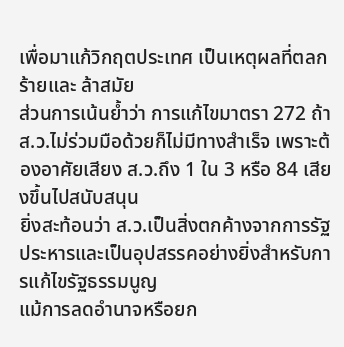เพื่อมาแก้วิกฤตประเทศ เป็นเหตุผลที่ตลกร้ายและ ล้าสมัย
ส่วนการเน้นย้ำว่า การแก้ไขมาตรา 272 ถ้า ส.ว.ไม่ร่วมมือด้วยก็ไม่มีทางสำเร็จ เพราะต้องอาศัยเสียง ส.ว.ถึง 1 ใน 3 หรือ 84 เสียงขึ้นไปสนับสนุน
ยิ่งสะท้อนว่า ส.ว.เป็นสิ่งตกค้างจากการรัฐประหารและเป็นอุปสรรคอย่างยิ่งสำหรับการแก้ไขรัฐธรรมนูญ
แม้การลดอำนาจหรือยก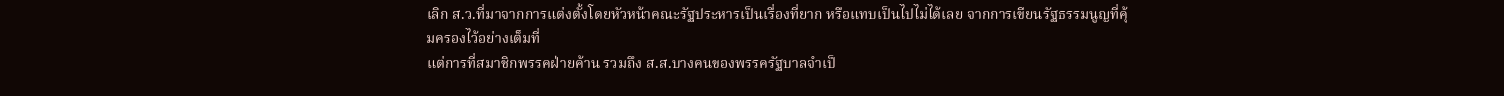เลิก ส.ว.ที่มาจากการแต่งตั้งโดยหัวหน้าคณะรัฐประหารเป็นเรื่องที่ยาก หรือแทบเป็นไปไม่ได้เลย จากการเขียนรัฐธรรมนูญที่คุ้มครองไว้อย่างเต็มที่
แต่การที่สมาชิกพรรคฝ่ายค้าน รวมถึง ส.ส.บางคนของพรรครัฐบาลจำเป็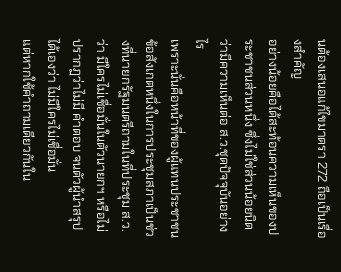นต้องเสนอแก้ไขมาตรา 272 ถือเป็นเรื่องสำคัญ
อย่างน้อยคือได้สะท้อนความเห็นของประชาชนส่วนหนึ่ง ซึ่งไม่ใช่ส่วนน้อยนิด ว่ามีความเห็นต่อ ส.ว.ชุดปัจจุบันอย่างไร
เพราะนั่นคือหน้าที่ของผู้แทนประชาชน
ข้อสังเกตหนึ่งในการประชุมสภาเป็นช่วงที่นายกรัฐมนตรีถามในที่ประชุม ส.ว.ว่า มีใครไม่เชื่อมั่นในตัวนายกฯ หรือไม่ ปรากฏว่าไม่มี คำตอบ จนตัวผู้นำสรุปได้เองว่า ไม่มีใครไม่เชื่อมั่น
แต่หากใช้คำถามเดียวกันใน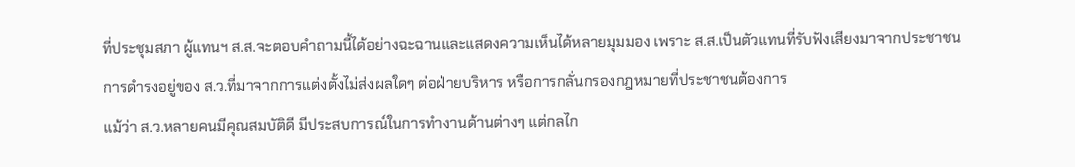ที่ประชุมสภา ผู้แทนฯ ส.ส.จะตอบคำถามนี้ได้อย่างฉะฉานและแสดงความเห็นได้หลายมุมมอง เพราะ ส.ส.เป็นตัวแทนที่รับฟังเสียงมาจากประชาชน
การดำรงอยู่ของ ส.ว.ที่มาจากการแต่งตั้งไม่ส่งผลใดๆ ต่อฝ่ายบริหาร หรือการกลั่นกรองกฎหมายที่ประชาชนต้องการ
แม้ว่า ส.ว.หลายคนมีคุณสมบัติดี มีประสบการณ์ในการทำงานด้านต่างๆ แต่กลไก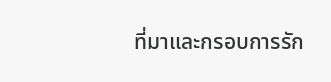ที่มาและกรอบการรัก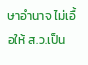ษาอำนาจ ไม่เอื้อให้ ส.ว.เป็น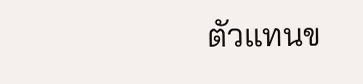ตัวแทนข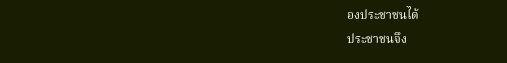องประชาชนได้
ประชาชนจึง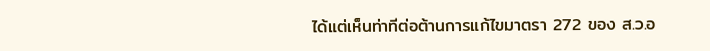ได้แต่เห็นท่าทีต่อต้านการแก้ไขมาตรา 272 ของ ส.ว.อ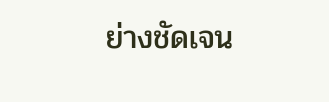ย่างชัดเจน